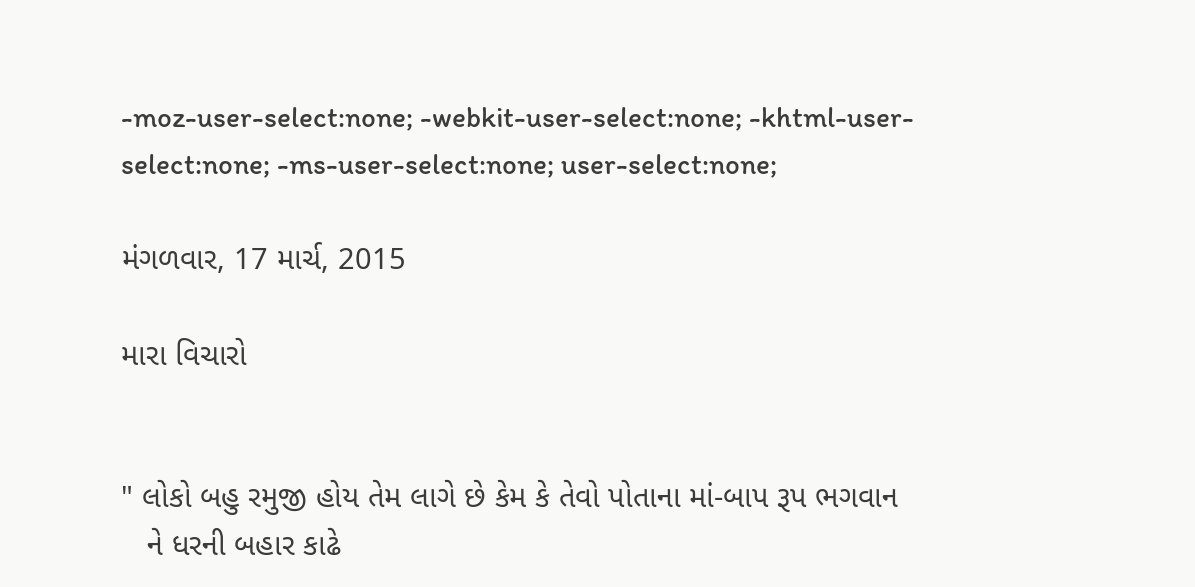-moz-user-select:none; -webkit-user-select:none; -khtml-user-select:none; -ms-user-select:none; user-select:none;

મંગળવાર, 17 માર્ચ, 2015

મારા વિચારો


" લોકો બહુ રમુજી હોય તેમ લાગે છે કેમ કે તેવો પોતાના માં-બાપ રૂપ ભગવાન
   ને ધરની બહાર કાઢે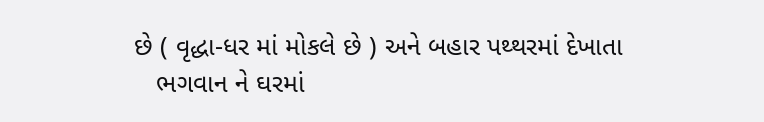છે ( વૃદ્ધા-ધર માં મોકલે છે ) અને બહાર પથ્થરમાં દેખાતા
   ભગવાન ને ઘરમાં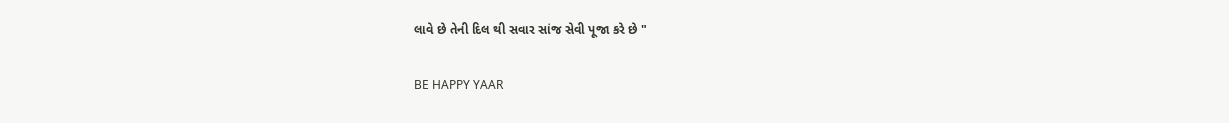લાવે છે તેની દિલ થી સવાર સાંજ સેવી પૂજા કરે છે "

BE HAPPY YAAR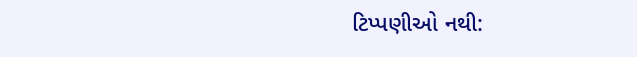ટિપ્પણીઓ નથી: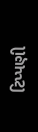ટિપ્પણી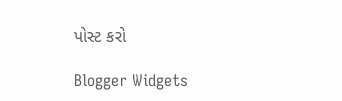પોસ્ટ કરો

Blogger Widgets